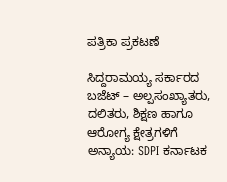ಪತ್ರಿಕಾ ಪ್ರಕಟಣೆ

ಸಿದ್ದರಾಮಯ್ಯ ಸರ್ಕಾರದ ಬಜೆಟ್ – ಅಲ್ಪಸಂಖ್ಯಾತರು, ದಲಿತರು, ಶಿಕ್ಷಣ ಹಾಗೂ ಆರೋಗ್ಯ ಕ್ಷೇತ್ರಗಳಿಗೆ ಅನ್ಯಾಯ: SDPI ಕರ್ನಾಟಕ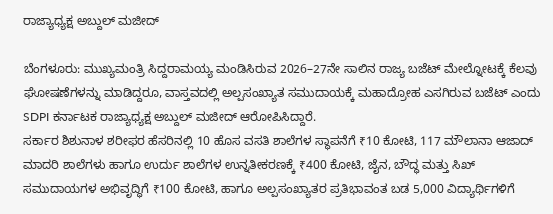ರಾಜ್ಯಾಧ್ಯಕ್ಷ ಅಬ್ದುಲ್ ಮಜೀದ್

ಬೆಂಗಳೂರು: ಮುಖ್ಯಮಂತ್ರಿ ಸಿದ್ದರಾಮಯ್ಯ ಮಂಡಿಸಿರುವ 2026–27ನೇ ಸಾಲಿನ ರಾಜ್ಯ ಬಜೆಟ್ ಮೇಲ್ನೋಟಕ್ಕೆ ಕೆಲವು ಘೋಷಣೆಗಳನ್ನು ಮಾಡಿದ್ದರೂ, ವಾಸ್ತವದಲ್ಲಿ ಅಲ್ಪಸಂಖ್ಯಾತ ಸಮುದಾಯಕ್ಕೆ ಮಹಾದ್ರೋಹ ಎಸಗಿರುವ ಬಜೆಟ್ ಎಂದು SDPI ಕರ್ನಾಟಕ ರಾಜ್ಯಾಧ್ಯಕ್ಷ ಅಬ್ದುಲ್ ಮಜೀದ್ ಆರೋಪಿಸಿದ್ದಾರೆ.
ಸರ್ಕಾರ ಶಿಶುನಾಳ ಶರೀಫರ ಹೆಸರಿನಲ್ಲಿ 10 ಹೊಸ ವಸತಿ ಶಾಲೆಗಳ ಸ್ಥಾಪನೆಗೆ ₹10 ಕೋಟಿ, 117 ಮೌಲಾನಾ ಆಜಾದ್ ಮಾದರಿ ಶಾಲೆಗಳು ಹಾಗೂ ಉರ್ದು ಶಾಲೆಗಳ ಉನ್ನತೀಕರಣಕ್ಕೆ ₹400 ಕೋಟಿ, ಜೈನ, ಬೌದ್ಧ ಮತ್ತು ಸಿಖ್ ಸಮುದಾಯಗಳ ಅಭಿವೃದ್ಧಿಗೆ ₹100 ಕೋಟಿ, ಹಾಗೂ ಅಲ್ಪಸಂಖ್ಯಾತರ ಪ್ರತಿಭಾವಂತ ಬಡ 5,000 ವಿದ್ಯಾರ್ಥಿಗಳಿಗೆ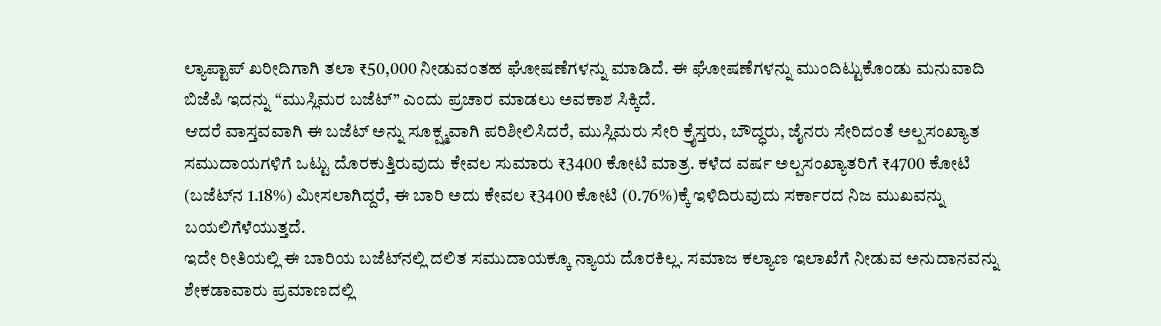ಲ್ಯಾಪ್ಟಾಪ್ ಖರೀದಿಗಾಗಿ ತಲಾ ₹50,000 ನೀಡುವಂತಹ ಘೋಷಣೆಗಳನ್ನು ಮಾಡಿದೆ. ಈ ಘೋಷಣೆಗಳನ್ನು ಮುಂದಿಟ್ಟುಕೊಂಡು ಮನುವಾದಿ ಬಿಜೆಪಿ ಇದನ್ನು “ಮುಸ್ಲಿಮರ ಬಜೆಟ್” ಎಂದು ಪ್ರಚಾರ ಮಾಡಲು ಅವಕಾಶ ಸಿಕ್ಕಿದೆ.
ಆದರೆ ವಾಸ್ತವವಾಗಿ ಈ ಬಜೆಟ್ ಅನ್ನು ಸೂಕ್ಷ್ಮವಾಗಿ ಪರಿಶೀಲಿಸಿದರೆ, ಮುಸ್ಲಿಮರು ಸೇರಿ ಕ್ರೈಸ್ತರು, ಬೌದ್ಧರು, ಜೈನರು ಸೇರಿದಂತೆ ಅಲ್ಪಸಂಖ್ಯಾತ ಸಮುದಾಯಗಳಿಗೆ ಒಟ್ಟು ದೊರಕುತ್ತಿರುವುದು ಕೇವಲ ಸುಮಾರು ₹3400 ಕೋಟಿ ಮಾತ್ರ. ಕಳೆದ ವರ್ಷ ಅಲ್ಪಸಂಖ್ಯಾತರಿಗೆ ₹4700 ಕೋಟಿ (ಬಜೆಟ್‌ನ 1.18%) ಮೀಸಲಾಗಿದ್ದರೆ, ಈ ಬಾರಿ ಅದು ಕೇವಲ ₹3400 ಕೋಟಿ (0.76%)ಕ್ಕೆ ಇಳಿದಿರುವುದು ಸರ್ಕಾರದ ನಿಜ ಮುಖವನ್ನು ಬಯಲಿಗೆಳೆಯುತ್ತದೆ.
ಇದೇ ರೀತಿಯಲ್ಲಿ ಈ ಬಾರಿಯ ಬಜೆಟ್‌ನಲ್ಲಿ ದಲಿತ ಸಮುದಾಯಕ್ಕೂ ನ್ಯಾಯ ದೊರಕಿಲ್ಲ. ಸಮಾಜ ಕಲ್ಯಾಣ ಇಲಾಖೆಗೆ ನೀಡುವ ಅನುದಾನವನ್ನು ಶೇಕಡಾವಾರು ಪ್ರಮಾಣದಲ್ಲಿ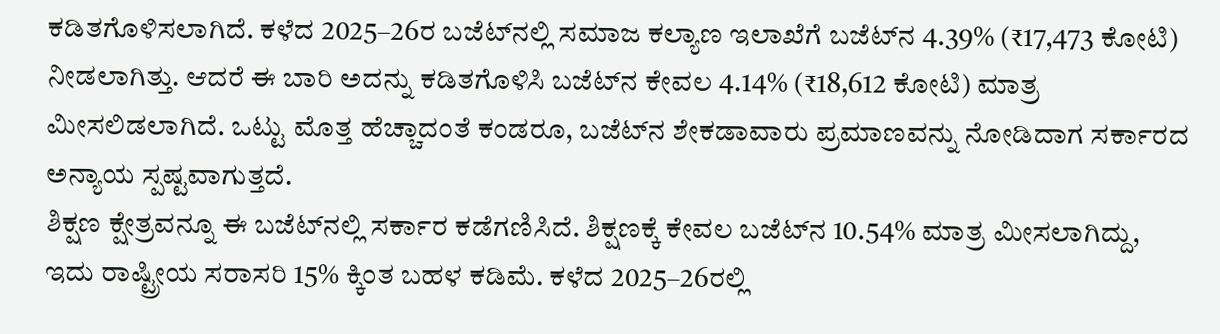ಕಡಿತಗೊಳಿಸಲಾಗಿದೆ. ಕಳೆದ 2025–26ರ ಬಜೆಟ್‌ನಲ್ಲಿ ಸಮಾಜ ಕಲ್ಯಾಣ ಇಲಾಖೆಗೆ ಬಜೆಟ್‌ನ 4.39% (₹17,473 ಕೋಟಿ) ನೀಡಲಾಗಿತ್ತು. ಆದರೆ ಈ ಬಾರಿ ಅದನ್ನು ಕಡಿತಗೊಳಿಸಿ ಬಜೆಟ್‌ನ ಕೇವಲ 4.14% (₹18,612 ಕೋಟಿ) ಮಾತ್ರ ಮೀಸಲಿಡಲಾಗಿದೆ. ಒಟ್ಟು ಮೊತ್ತ ಹೆಚ್ಚಾದಂತೆ ಕಂಡರೂ, ಬಜೆಟ್‌ನ ಶೇಕಡಾವಾರು ಪ್ರಮಾಣವನ್ನು ನೋಡಿದಾಗ ಸರ್ಕಾರದ ಅನ್ಯಾಯ ಸ್ಪಷ್ಟವಾಗುತ್ತದೆ.
ಶಿಕ್ಷಣ ಕ್ಷೇತ್ರವನ್ನೂ ಈ ಬಜೆಟ್‌ನಲ್ಲಿ ಸರ್ಕಾರ ಕಡೆಗಣಿಸಿದೆ. ಶಿಕ್ಷಣಕ್ಕೆ ಕೇವಲ ಬಜೆಟ್‌ನ 10.54% ಮಾತ್ರ ಮೀಸಲಾಗಿದ್ದು, ಇದು ರಾಷ್ಟ್ರೀಯ ಸರಾಸರಿ 15% ಕ್ಕಿಂತ ಬಹಳ ಕಡಿಮೆ. ಕಳೆದ 2025–26ರಲ್ಲಿ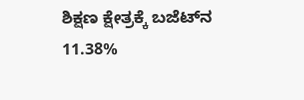ಶಿಕ್ಷಣ ಕ್ಷೇತ್ರಕ್ಕೆ ಬಜೆಟ್‌ನ 11.38%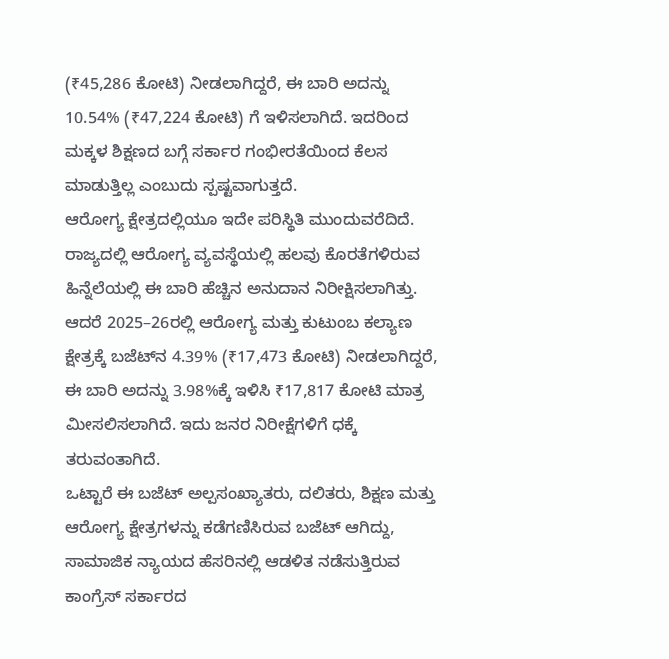(₹45,286 ಕೋಟಿ) ನೀಡಲಾಗಿದ್ದರೆ, ಈ ಬಾರಿ ಅದನ್ನು 10.54% (₹47,224 ಕೋಟಿ) ಗೆ ಇಳಿಸಲಾಗಿದೆ. ಇದರಿಂದ ಮಕ್ಕಳ ಶಿಕ್ಷಣದ ಬಗ್ಗೆ ಸರ್ಕಾರ ಗಂಭೀರತೆಯಿಂದ ಕೆಲಸ ಮಾಡುತ್ತಿಲ್ಲ ಎಂಬುದು ಸ್ಪಷ್ಟವಾಗುತ್ತದೆ.
ಆರೋಗ್ಯ ಕ್ಷೇತ್ರದಲ್ಲಿಯೂ ಇದೇ ಪರಿಸ್ಥಿತಿ ಮುಂದುವರೆದಿದೆ. ರಾಜ್ಯದಲ್ಲಿ ಆರೋಗ್ಯ ವ್ಯವಸ್ಥೆಯಲ್ಲಿ ಹಲವು ಕೊರತೆಗಳಿರುವ ಹಿನ್ನೆಲೆಯಲ್ಲಿ ಈ ಬಾರಿ ಹೆಚ್ಚಿನ ಅನುದಾನ ನಿರೀಕ್ಷಿಸಲಾಗಿತ್ತು. ಆದರೆ 2025–26ರಲ್ಲಿ ಆರೋಗ್ಯ ಮತ್ತು ಕುಟುಂಬ ಕಲ್ಯಾಣ ಕ್ಷೇತ್ರಕ್ಕೆ ಬಜೆಟ್‌ನ 4.39% (₹17,473 ಕೋಟಿ) ನೀಡಲಾಗಿದ್ದರೆ, ಈ ಬಾರಿ ಅದನ್ನು 3.98%ಕ್ಕೆ ಇಳಿಸಿ ₹17,817 ಕೋಟಿ ಮಾತ್ರ ಮೀಸಲಿಸಲಾಗಿದೆ. ಇದು ಜನರ ನಿರೀಕ್ಷೆಗಳಿಗೆ ಧಕ್ಕೆ ತರುವಂತಾಗಿದೆ.
ಒಟ್ಟಾರೆ ಈ ಬಜೆಟ್ ಅಲ್ಪಸಂಖ್ಯಾತರು, ದಲಿತರು, ಶಿಕ್ಷಣ ಮತ್ತು ಆರೋಗ್ಯ ಕ್ಷೇತ್ರಗಳನ್ನು ಕಡೆಗಣಿಸಿರುವ ಬಜೆಟ್ ಆಗಿದ್ದು, ಸಾಮಾಜಿಕ ನ್ಯಾಯದ ಹೆಸರಿನಲ್ಲಿ ಆಡಳಿತ ನಡೆಸುತ್ತಿರುವ ಕಾಂಗ್ರೆಸ್ ಸರ್ಕಾರದ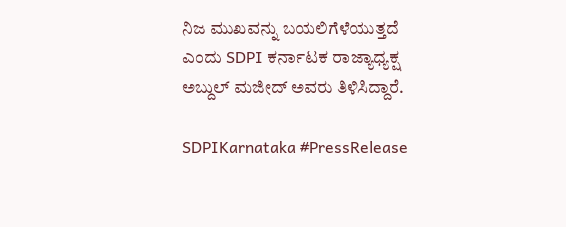ನಿಜ ಮುಖವನ್ನು ಬಯಲಿಗೆಳೆಯುತ್ತದೆ ಎಂದು SDPI ಕರ್ನಾಟಕ ರಾಜ್ಯಾಧ್ಯಕ್ಷ ಅಬ್ದುಲ್ ಮಜೀದ್ ಅವರು ತಿಳಿಸಿದ್ದಾರೆ.

SDPIKarnataka #PressRelease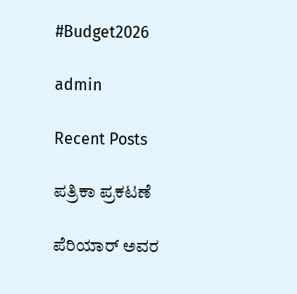#Budget2026

admin

Recent Posts

ಪತ್ರಿಕಾ ಪ್ರಕಟಣೆ

ಪೆರಿಯಾರ್ ಅವರ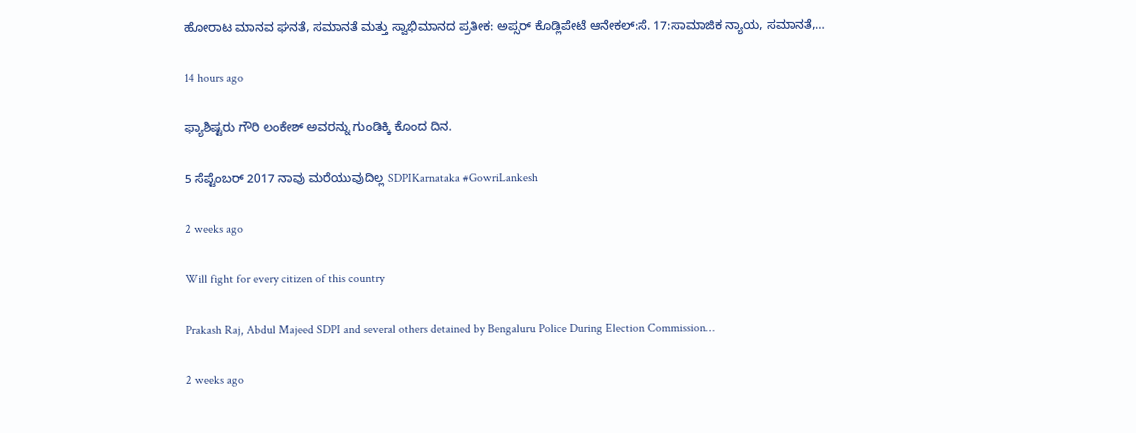ಹೋರಾಟ ಮಾನವ ಘನತೆ, ಸಮಾನತೆ ಮತ್ತು ಸ್ವಾಭಿಮಾನದ ಪ್ರತೀಕ: ಅಪ್ಸರ್ ಕೊಡ್ಲಿಪೇಟೆ ಆನೇಕಲ್:ಸೆ. 17:ಸಾಮಾಜಿಕ ನ್ಯಾಯ, ಸಮಾನತೆ,…

14 hours ago

ಫ್ಯಾಶಿಷ್ಟರು ಗೌರಿ ಲಂಕೇಶ್‌ ಅವರನ್ನು ಗುಂಡಿಕ್ಕಿ ಕೊಂದ ದಿನ.

5 ಸೆಪ್ಟೆಂಬರ್ 2017 ನಾವು ಮರೆಯುವುದಿಲ್ಲ SDPIKarnataka #GowriLankesh

2 weeks ago

Will fight for every citizen of this country

Prakash Raj, Abdul Majeed SDPI and several others detained by Bengaluru Police During Election Commission…

2 weeks ago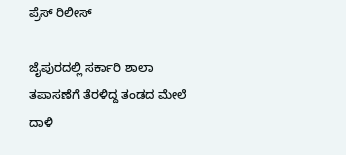ಪ್ರೆಸ್ ರಿಲೀಸ್

ಜೈಪುರದಲ್ಲಿ ಸರ್ಕಾರಿ ಶಾಲಾ ತಪಾಸಣೆಗೆ ತೆರಳಿದ್ದ ತಂಡದ ಮೇಲೆ ದಾಳಿ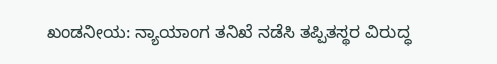ಖಂಡನೀಯ: ನ್ಯಾಯಾಂಗ ತನಿಖೆ ನಡೆಸಿ ತಪ್ಪಿತಸ್ಥರ ವಿರುದ್ಧ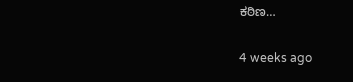ಕಠಿಣ…

4 weeks ago